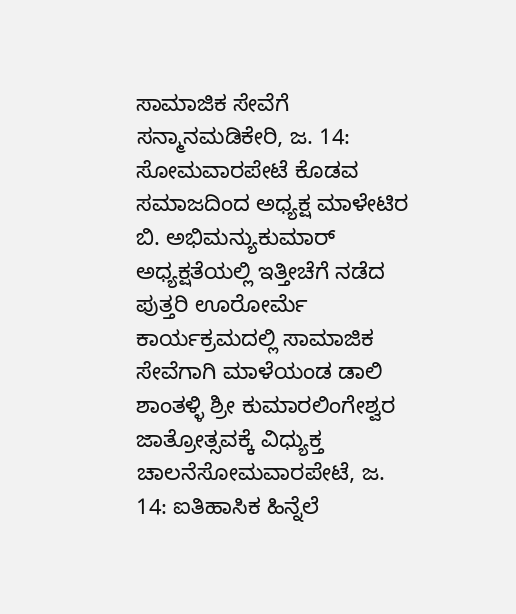ಸಾಮಾಜಿಕ ಸೇವೆಗೆ ಸನ್ಮಾನಮಡಿಕೇರಿ, ಜ. 14: ಸೋಮವಾರಪೇಟೆ ಕೊಡವ ಸಮಾಜದಿಂದ ಅಧ್ಯಕ್ಷ ಮಾಳೇಟಿರ ಬಿ. ಅಭಿಮನ್ಯುಕುಮಾರ್ ಅಧ್ಯಕ್ಷತೆಯಲ್ಲಿ ಇತ್ತೀಚೆಗೆ ನಡೆದ ಪುತ್ತರಿ ಊರೋರ್ಮೆ ಕಾರ್ಯಕ್ರಮದಲ್ಲಿ ಸಾಮಾಜಿಕ ಸೇವೆಗಾಗಿ ಮಾಳೆಯಂಡ ಡಾಲಿ
ಶಾಂತಳ್ಳಿ ಶ್ರೀ ಕುಮಾರಲಿಂಗೇಶ್ವರ ಜಾತ್ರೋತ್ಸವಕ್ಕೆ ವಿಧ್ಯುಕ್ತ ಚಾಲನೆಸೋಮವಾರಪೇಟೆ, ಜ. 14: ಐತಿಹಾಸಿಕ ಹಿನ್ನೆಲೆ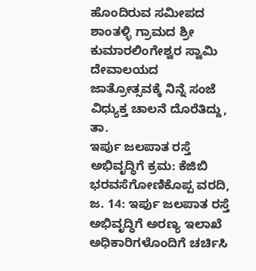ಹೊಂದಿರುವ ಸಮೀಪದ ಶಾಂತಳ್ಳಿ ಗ್ರಾಮದ ಶ್ರೀ ಕುಮಾರಲಿಂಗೇಶ್ವರ ಸ್ವಾಮಿ ದೇವಾಲಯದ ಜಾತ್ರೋತ್ಸವಕ್ಕೆ ನಿನ್ನೆ ಸಂಜೆ ವಿಧ್ಯುಕ್ತ ಚಾಲನೆ ದೊರೆತಿದ್ದು, ತಾ.
ಇರ್ಪು ಜಲಪಾತ ರಸ್ತೆ ಅಭಿವೃದ್ಧಿಗೆ ಕ್ರಮ: ಕೆಜಿಬಿ ಭರವಸೆಗೋಣಿಕೊಪ್ಪ ವರದಿ, ಜ. 14: ಇರ್ಪು ಜಲಪಾತ ರಸ್ತೆ ಅಭಿವೃದ್ಧಿಗೆ ಅರಣ್ಯ ಇಲಾಖೆ ಅಧಿಕಾರಿಗಳೊಂದಿಗೆ ಚರ್ಚಿಸಿ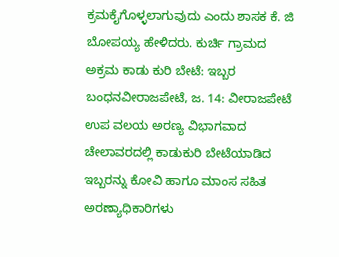ಕ್ರಮಕೈಗೊಳ್ಳಲಾಗುವುದು ಎಂದು ಶಾಸಕ ಕೆ. ಜಿ ಬೋಪಯ್ಯ ಹೇಳಿದರು. ಕುರ್ಚಿ ಗ್ರಾಮದ
ಅಕ್ರಮ ಕಾಡು ಕುರಿ ಬೇಟೆ: ಇಬ್ಬರ ಬಂಧನವೀರಾಜಪೇಟೆ, ಜ. 14: ವೀರಾಜಪೇಟೆ ಉಪ ವಲಯ ಅರಣ್ಯ ವಿಭಾಗವಾದ ಚೇಲಾವರದಲ್ಲಿ ಕಾಡುಕುರಿ ಬೇಟೆಯಾಡಿದ ಇಬ್ಬರನ್ನು ಕೋವಿ ಹಾಗೂ ಮಾಂಸ ಸಹಿತ ಅರಣ್ಯಾಧಿಕಾರಿಗಳು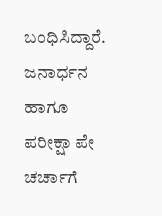ಬಂಧಿಸಿದ್ದಾರೆ. ಜನಾರ್ಧನ ಹಾಗೂ
ಪರೀಕ್ಷಾ ಪೇ ಚರ್ಚಾಗೆ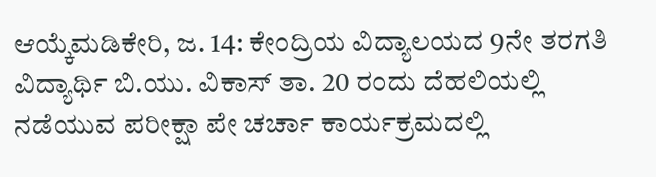ಆಯ್ಕೆಮಡಿಕೇರಿ, ಜ. 14: ಕೇಂದ್ರಿಯ ವಿದ್ಯಾಲಯದ 9ನೇ ತರಗತಿ ವಿದ್ಯಾರ್ಥಿ ಬಿ.ಯು. ವಿಕಾಸ್ ತಾ. 20 ರಂದು ದೆಹಲಿಯಲ್ಲಿ ನಡೆಯುವ ಪರೀಕ್ಷಾ ಪೇ ಚರ್ಚಾ ಕಾರ್ಯಕ್ರಮದಲ್ಲಿ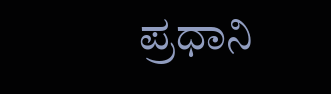ಪ್ರಧಾನಿ